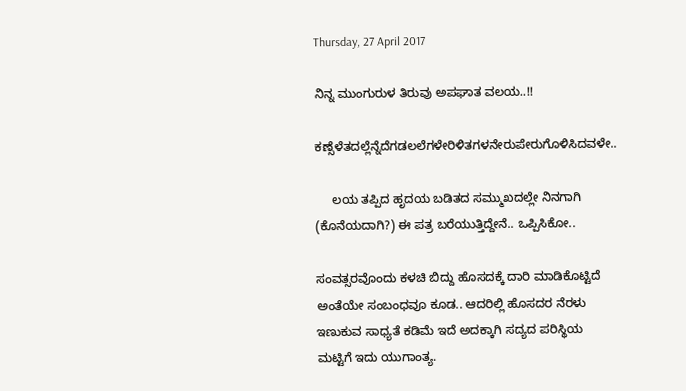Thursday, 27 April 2017

ನಿನ್ನ ಮುಂಗುರುಳ ತಿರುವು ಅಪಘಾತ ವಲಯ..!!

ಕಣ್ಸೆಳೆತದಲ್ಲೆನ್ನೆದೆಗಡಲಲೆಗಳೇರಿಳಿತಗಳನೇರುಪೇರುಗೊಳಿಸಿದವಳೇ..

     ಲಯ ತಪ್ಪಿದ ಹೃದಯ ಬಡಿತದ ಸಮ್ಮುಖದಲ್ಲೇ ನಿನಗಾಗಿ (ಕೊನೆಯದಾಗಿ?) ಈ ಪತ್ರ ಬರೆಯುತ್ತಿದ್ದೇನೆ.. ಒಪ್ಪಿಸಿಕೋ..

ಸಂವತ್ಸರವೊಂದು ಕಳಚಿ ಬಿದ್ದು ಹೊಸದಕ್ಕೆ ದಾರಿ ಮಾಡಿಕೊಟ್ಟಿದೆ ಅಂತೆಯೇ ಸಂಬಂಧವೂ ಕೂಡ.. ಆದರಿಲ್ಲಿ ಹೊಸದರ ನೆರಳು ಇಣುಕುವ ಸಾಧ್ಯತೆ ಕಡಿಮೆ ಇದೆ ಅದಕ್ಕಾಗಿ ಸದ್ಯದ ಪರಿಸ್ಥಿಯ ಮಟ್ಟಿಗೆ ಇದು ಯುಗಾಂತ್ಯ.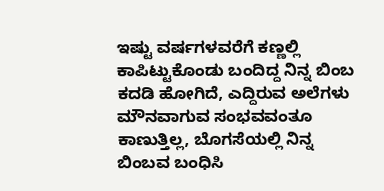ಇಷ್ಟು ವರ್ಷಗಳವರೆಗೆ ಕಣ್ಣಲ್ಲಿ ಕಾಪಿಟ್ಟುಕೊಂಡು ಬಂದಿದ್ದ ನಿನ್ನ ಬಿಂಬ ಕದಡಿ ಹೋಗಿದೆ, ಎದ್ದಿರುವ ಅಲೆಗಳು ಮೌನವಾಗುವ ಸಂಭವವಂತೂ ಕಾಣುತ್ತಿಲ್ಲ, ಬೊಗಸೆಯಲ್ಲಿ‌ ನಿನ್ನ ಬಿಂಬವ ಬಂಧಿಸಿ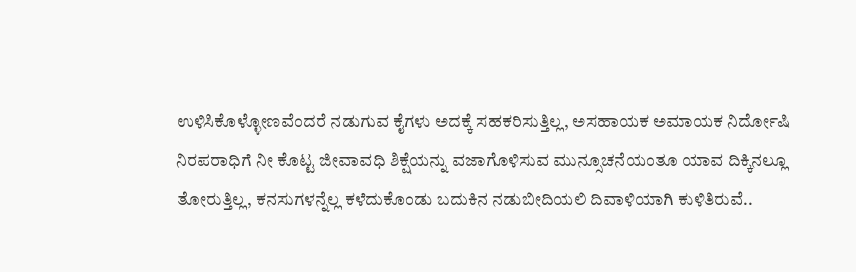ಉಳಿಸಿಕೊಳ್ಳೋಣವೆಂದರೆ ನಡುಗುವ ಕೈಗಳು ಅದಕ್ಕೆ ಸಹಕರಿಸುತ್ತಿಲ್ಲ, ಅಸಹಾಯಕ ಅಮಾಯಕ ನಿರ್ದೋಷಿ ನಿರಪರಾಧಿಗೆ ನೀ ಕೊಟ್ಟ ಜೀವಾವಧಿ ಶಿಕ್ಷೆಯನ್ನು ವಜಾಗೊಳಿಸುವ ಮುನ್ಸೂಚನೆಯಂತೂ ಯಾವ ದಿಕ್ಕಿನಲ್ಲೂ ತೋರುತ್ತಿಲ್ಲ, ಕನಸುಗಳನ್ನೆಲ್ಲ ಕಳೆದುಕೊಂಡು ಬದುಕಿನ ನಡುಬೀದಿಯಲಿ ದಿವಾಳಿಯಾಗಿ ಕುಳಿತಿರುವೆ..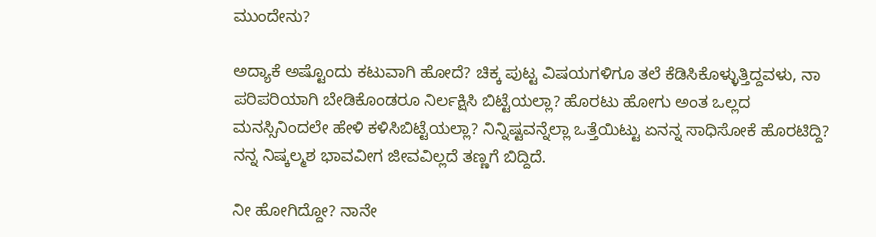ಮುಂದೇನು?

ಅದ್ಯಾಕೆ ಅಷ್ಟೊಂದು ಕಟುವಾಗಿ ಹೋದೆ? ಚಿಕ್ಕ ಪುಟ್ಟ ವಿಷಯಗಳಿಗೂ ತಲೆ ಕೆಡಿಸಿಕೊಳ್ಳುತ್ತಿದ್ದವಳು, ನಾ ಪರಿಪರಿಯಾಗಿ ಬೇಡಿಕೊಂಡರೂ ನಿರ್ಲಕ್ಷಿಸಿ ಬಿಟ್ಟೆಯಲ್ಲಾ? ಹೊರಟು ಹೋಗು ಅಂತ ಒಲ್ಲದ ಮನಸ್ಸಿನಿಂದಲೇ ಹೇಳಿ ಕಳಿಸಿಬಿಟ್ಟೆಯಲ್ಲಾ? ನಿನ್ನಿಷ್ಟವನ್ನೆಲ್ಲಾ ಒತ್ತೆಯಿಟ್ಟು ಏನನ್ನ ಸಾಧಿಸೋಕೆ ಹೊರಟಿದ್ದಿ? ನನ್ನ ನಿಷ್ಕಲ್ಮಶ ಭಾವವೀಗ ಜೀವವಿಲ್ಲದೆ ತಣ್ಣಗೆ ಬಿದ್ದಿದೆ.

ನೀ ಹೋಗಿದ್ದೋ? ನಾನೇ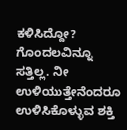ಕಳಿಸಿದ್ದೋ? ಗೊಂದಲವಿನ್ನೂ ಸತ್ತಿಲ್ಲ. ನೀ ಉಳಿಯುತ್ತೇನೆಂದರೂ ಉಳಿಸಿಕೊಳ್ಳುವ ಶಕ್ತಿ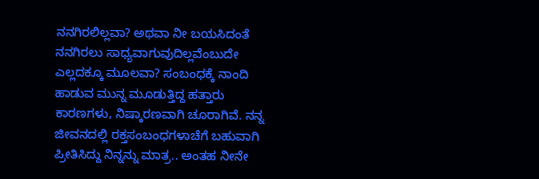ನನಗಿರಲಿಲ್ಲವಾ? ಅಥವಾ ನೀ ಬಯಸಿದಂತೆ ನನಗಿರಲು ಸಾಧ್ಯವಾಗುವುದಿಲ್ಲವೆಂಬುದೇ ಎಲ್ಲದಕ್ಕೂ ಮೂಲವಾ? ಸಂಬಂಧಕ್ಕೆ ನಾಂದಿ ಹಾಡುವ ಮುನ್ನ ಮೂಡುತ್ತಿದ್ದ ಹತ್ತಾರು ಕಾರಣಗಳು, ನಿಷ್ಕಾರಣವಾಗಿ ಚೂರಾಗಿವೆ. ನನ್ನ ಜೀವನದಲ್ಲಿ ರಕ್ತಸಂಬಂಧಗಳಾಚೆಗೆ ಬಹುವಾಗಿ ಪ್ರೀತಿಸಿದ್ದು ನಿನ್ನನ್ನು ಮಾತ್ರ.. ಅಂತಹ ನೀನೇ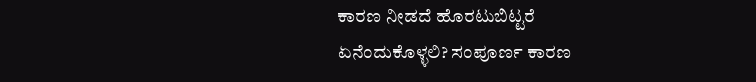ಕಾರಣ ನೀಡದೆ ಹೊರಟುಬಿಟ್ಟರೆ ಏನೆಂದುಕೊಳ್ಳಲಿ? ಸಂಪೂರ್ಣ ಕಾರಣ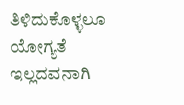ತಿಳಿದುಕೊಳ್ಳಲೂ ಯೋಗ್ಯತೆ ಇಲ್ಲದವನಾಗಿ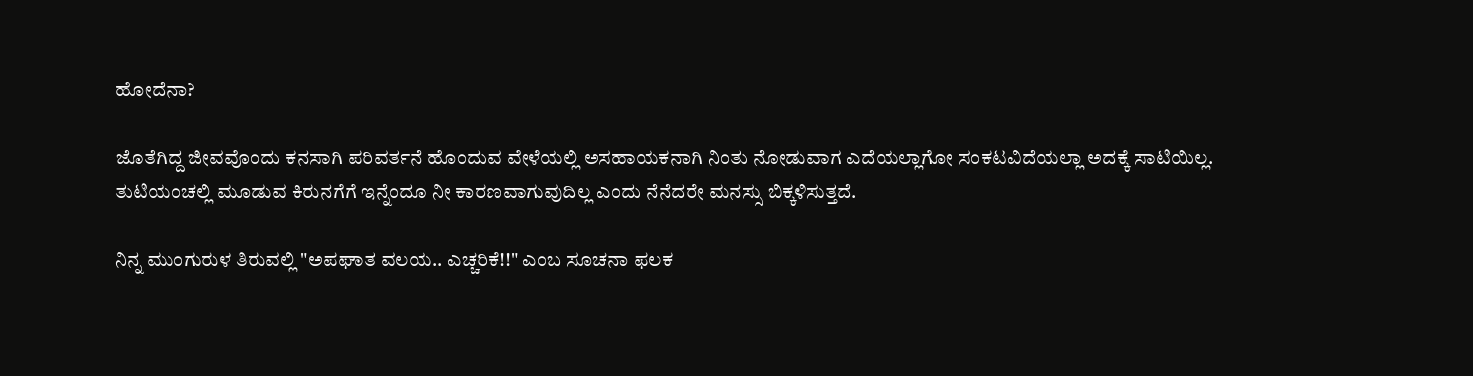ಹೋದೆನಾ?

ಜೊತೆಗಿದ್ದ ಜೀವವೊಂದು ಕನಸಾಗಿ ಪರಿವರ್ತನೆ ಹೊಂದುವ ವೇಳೆಯಲ್ಲಿ ಅಸಹಾಯಕನಾಗಿ ನಿಂತು ನೋಡುವಾಗ ಎದೆಯಲ್ಲಾಗೋ ಸಂಕಟವಿದೆಯಲ್ಲಾ ಅದಕ್ಕೆ ಸಾಟಿಯಿಲ್ಲ.
ತುಟಿಯಂಚಲ್ಲಿ ಮೂಡುವ ಕಿರುನಗೆಗೆ ಇನ್ನೆಂದೂ ನೀ ಕಾರಣವಾಗುವುದಿಲ್ಲ ಎಂದು ನೆನೆದರೇ ಮನಸ್ಸು ಬಿಕ್ಕಳಿಸುತ್ತದೆ.

ನಿನ್ನ ಮುಂಗುರುಳ ತಿರುವಲ್ಲಿ "ಅಪಘಾತ ವಲಯ.. ಎಚ್ಚರಿಕೆ!!" ಎಂಬ ಸೂಚನಾ ಫಲಕ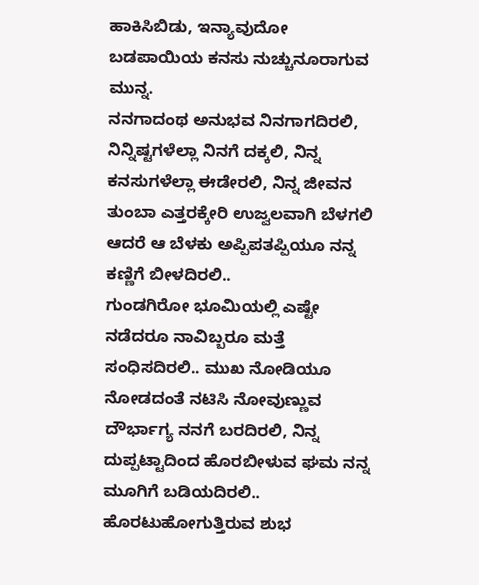ಹಾಕಿಸಿಬಿಡು, ಇನ್ಯಾವುದೋ ಬಡಪಾಯಿಯ ಕನಸು ನುಚ್ಚುನೂರಾಗುವ ಮುನ್ನ.
ನನಗಾದಂಥ ಅನುಭವ ನಿನಗಾಗದಿರಲಿ, ನಿನ್ನಿಷ್ಟಗಳೆಲ್ಲಾ ನಿನಗೆ ದಕ್ಕಲಿ, ನಿನ್ನ ಕನಸುಗಳೆಲ್ಲಾ ಈಡೇರಲಿ, ನಿನ್ನ ಜೀವನ ತುಂಬಾ ಎತ್ತರಕ್ಕೇರಿ ಉಜ್ವಲವಾಗಿ ಬೆಳಗಲಿ ಆದರೆ ಆ ಬೆಳಕು ಅಪ್ಪಿಪತಪ್ಪಿಯೂ ನನ್ನ ಕಣ್ಣಿಗೆ ಬೀಳದಿರಲಿ..
ಗುಂಡಗಿರೋ ಭೂಮಿಯಲ್ಲಿ ಎಷ್ಟೇ ನಡೆದರೂ ನಾವಿಬ್ಬರೂ ಮತ್ತೆ ಸಂಧಿಸದಿರಲಿ.. ಮುಖ ನೋಡಿಯೂ ನೋಡದಂತೆ ನಟಿಸಿ ನೋವುಣ್ಣುವ ದೌರ್ಭಾಗ್ಯ ನನಗೆ ಬರದಿರಲಿ, ನಿನ್ನ ದುಪ್ಪಟ್ಟಾದಿಂದ ಹೊರಬೀಳುವ ಘಮ ನನ್ನ ಮೂಗಿಗೆ ಬಡಿಯದಿರಲಿ.. ಹೊರಟುಹೋಗುತ್ತಿರುವ ಶುಭ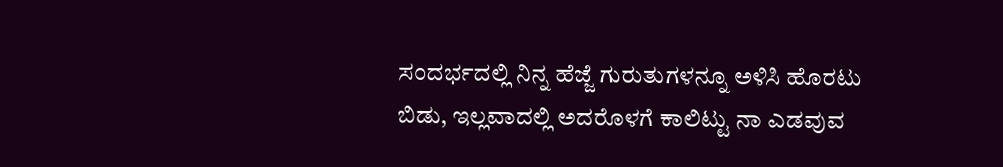ಸಂದರ್ಭದಲ್ಲಿ ನಿನ್ನ ಹೆಜ್ಜೆ ಗುರುತುಗಳನ್ನೂ ಅಳಿಸಿ ಹೊರಟು ಬಿಡು, ಇಲ್ಲವಾದಲ್ಲಿ ಅದರೊಳಗೆ ಕಾಲಿಟ್ಟು ನಾ ಎಡವುವ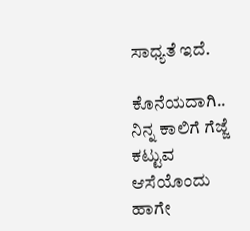ಸಾಧ್ಯತೆ ಇದೆ.

ಕೊನೆಯದಾಗಿ.. ನಿನ್ನ ಕಾಲಿಗೆ ಗೆಜ್ಜೆ ಕಟ್ಟುವ ಆಸೆಯೊಂದು ಹಾಗೇ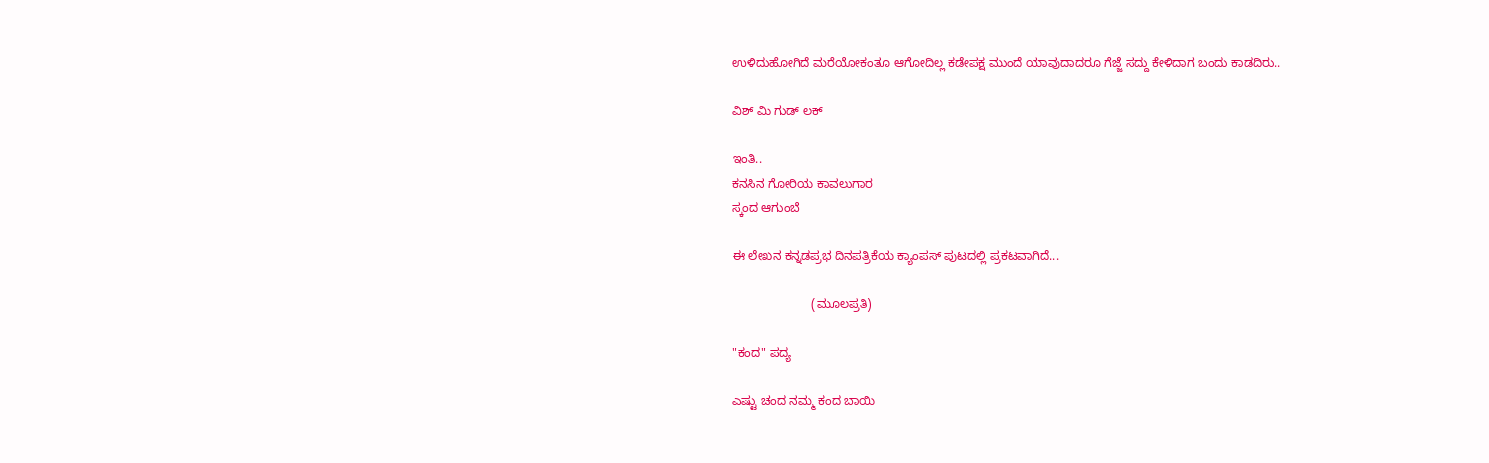ಉಳಿದುಹೋಗಿದೆ ಮರೆಯೋಕಂತೂ ಆಗೋದಿಲ್ಲ ಕಡೇಪಕ್ಷ ಮುಂದೆ ಯಾವುದಾದರೂ ಗೆಜ್ಜೆ ಸದ್ದು ಕೇಳಿದಾಗ ಬಂದು ಕಾಡದಿರು..

ವಿಶ್ ಮಿ ಗುಡ್ ಲಕ್

ಇಂತಿ..
ಕನಸಿನ ಗೋರಿಯ ಕಾವಲುಗಾರ
ಸ್ಕಂದ ಆಗುಂಬೆ

ಈ ಲೇಖನ ಕನ್ನಡಪ್ರಭ ದಿನಪತ್ರಿಕೆಯ ಕ್ಯಾಂಪಸ್ ಪುಟದಲ್ಲಿ ಪ್ರಕಟವಾಗಿದೆ...

                       (ಮೂಲಪ್ರತಿ)

"ಕಂದ" ಪದ್ಯ

ಎಷ್ಟು ಚಂದ ನಮ್ಮ ಕಂದ ಬಾಯಿ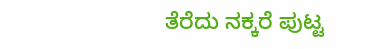ತೆರೆದು ನಕ್ಕರೆ ಪುಟ್ಟ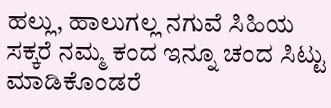ಹಲ್ಲು, ಹಾಲುಗಲ್ಲ ನಗುವೆ ಸಿಹಿಯ ಸಕ್ಕರೆ ನಮ್ಮ ಕಂದ ಇನ್ನೂ ಚಂದ ಸಿಟ್ಟು ಮಾಡಿಕೊಂಡರೆ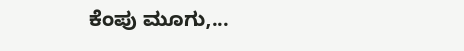ಕೆಂಪು ಮೂಗು,...